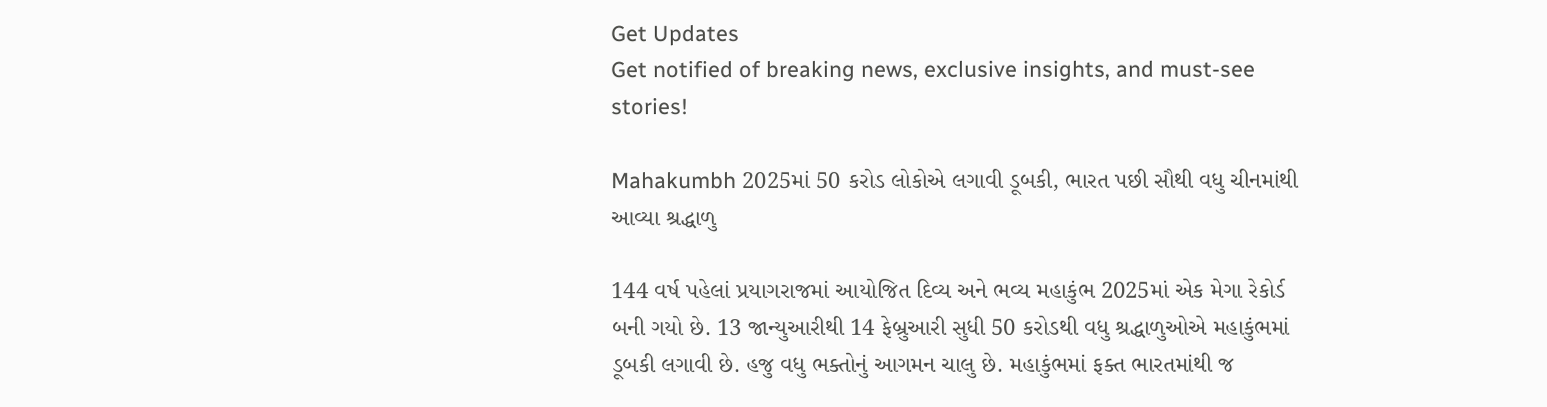Get Updates
Get notified of breaking news, exclusive insights, and must-see stories!

Mahakumbh 2025માં 50 કરોડ લોકોએ લગાવી ડૂબકી, ભારત પછી સૌથી વધુ ચીનમાંથી આવ્યા શ્રદ્ધાળુ

144 વર્ષ પહેલાં પ્રયાગરાજમાં આયોજિત દિવ્ય અને ભવ્ય મહાકુંભ 2025માં એક મેગા રેકોર્ડ બની ગયો છે. 13 જાન્યુઆરીથી 14 ફેબ્રુઆરી સુધી 50 કરોડથી વધુ શ્રદ્ધાળુઓએ મહાકુંભમાં ડૂબકી લગાવી છે. હજુ વધુ ભક્તોનું આગમન ચાલુ છે. મહાકુંભમાં ફક્ત ભારતમાંથી જ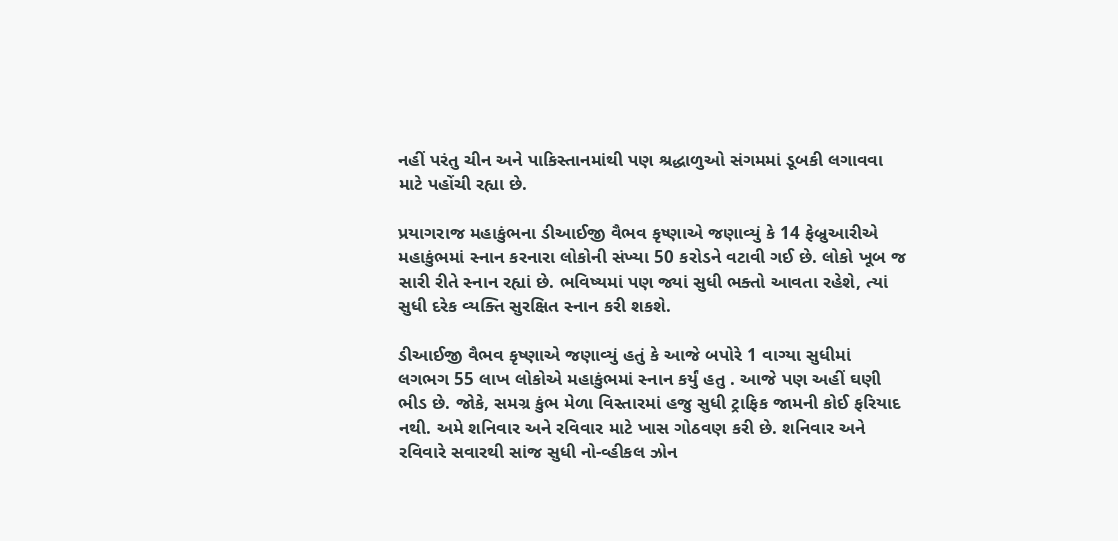નહીં પરંતુ ચીન અને પાકિસ્તાનમાંથી પણ શ્રદ્ધાળુઓ સંગમમાં ડૂબકી લગાવવા માટે પહોંચી રહ્યા છે.

પ્રયાગરાજ મહાકુંભના ડીઆઈજી વૈભવ કૃષ્ણાએ જણાવ્યું કે 14 ફેબ્રુઆરીએ મહાકુંભમાં સ્નાન કરનારા લોકોની સંખ્યા 50 કરોડને વટાવી ગઈ છે. લોકો ખૂબ જ સારી રીતે સ્નાન રહ્યાં છે. ભવિષ્યમાં પણ જ્યાં સુધી ભક્તો આવતા રહેશે, ત્યાં સુધી દરેક વ્યક્તિ સુરક્ષિત સ્નાન કરી શકશે.

ડીઆઈજી વૈભવ કૃષ્ણાએ જણાવ્યું હતું કે આજે બપોરે 1 વાગ્યા સુધીમાં લગભગ 55 લાખ લોકોએ મહાકુંભમાં સ્નાન કર્યું હતુ . આજે પણ અહીં ઘણી ભીડ છે. જોકે, સમગ્ર કુંભ મેળા વિસ્તારમાં હજુ સુધી ટ્રાફિક જામની કોઈ ફરિયાદ નથી. અમે શનિવાર અને રવિવાર માટે ખાસ ગોઠવણ કરી છે. શનિવાર અને રવિવારે સવારથી સાંજ સુધી નો-વ્હીકલ ઝોન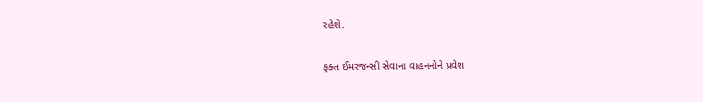રહેશે.

ફક્ત ઈમરજન્સી સેવાના વાહનનોને પ્રવેશ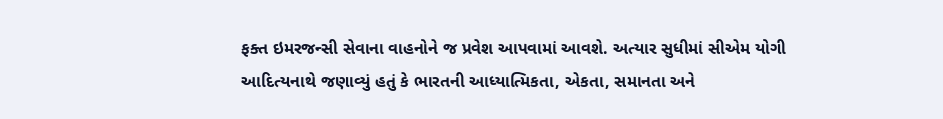ફક્ત ઇમરજન્સી સેવાના વાહનોને જ પ્રવેશ આપવામાં આવશે. અત્યાર સુધીમાં સીએમ યોગી આદિત્યનાથે જણાવ્યું હતું કે ભારતની આધ્યાત્મિકતા, એકતા, સમાનતા અને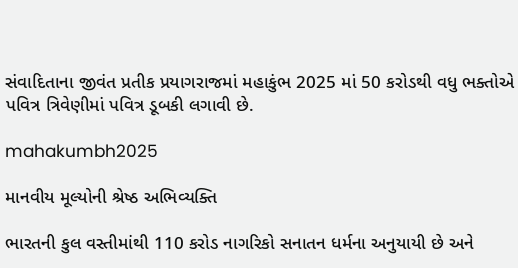સંવાદિતાના જીવંત પ્રતીક પ્રયાગરાજમાં મહાકુંભ 2025 માં 50 કરોડથી વધુ ભક્તોએ પવિત્ર ત્રિવેણીમાં પવિત્ર ડૂબકી લગાવી છે.

mahakumbh2025

માનવીય મૂલ્યોની શ્રેષ્ઠ અભિવ્યક્તિ

ભારતની કુલ વસ્તીમાંથી 110 કરોડ નાગરિકો સનાતન ધર્મના અનુયાયી છે અને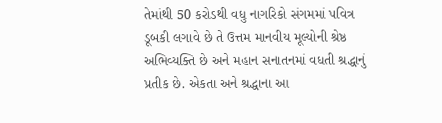તેમાંથી 50 કરોડથી વધુ નાગરિકો સંગમમાં પવિત્ર ડૂબકી લગાવે છે તે ઉત્તમ માનવીય મૂલ્યોની શ્રેષ્ઠ અભિવ્યક્તિ છે અને મહાન સનાતનમાં વધતી શ્રદ્ધાનું પ્રતીક છે. એકતા અને શ્રદ્ધાના આ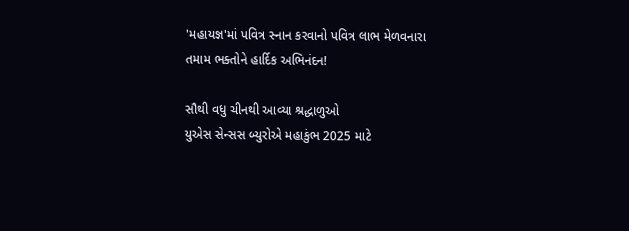'મહાયજ્ઞ'માં પવિત્ર સ્નાન કરવાનો પવિત્ર લાભ મેળવનારા તમામ ભક્તોને હાર્દિક અભિનંદન!

સૌથી વધુ ચીનથી આવ્યા શ્રદ્ધાળુઓ
યુએસ સેન્સસ બ્યુરોએ મહાકુંભ 2025 માટે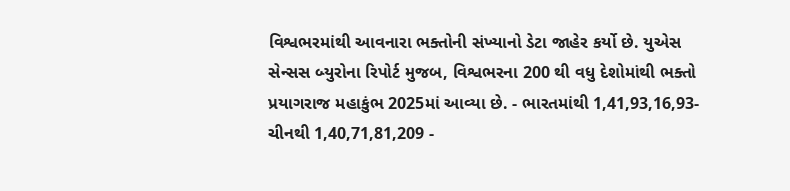વિશ્વભરમાંથી આવનારા ભક્તોની સંખ્યાનો ડેટા જાહેર કર્યો છે. યુએસ સેન્સસ બ્યુરોના રિપોર્ટ મુજબ, વિશ્વભરના 200 થી વધુ દેશોમાંથી ભક્તો પ્રયાગરાજ મહાકુંભ 2025માં આવ્યા છે. - ભારતમાંથી 1,41,93,16,93- ચીનથી 1,40,71,81,209 -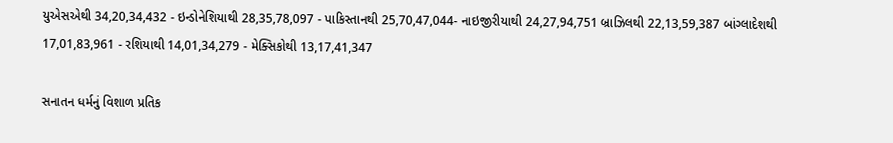યુએસએથી 34,20,34,432 - ઇન્ડોનેશિયાથી 28,35,78,097 - પાકિસ્તાનથી 25,70,47,044- નાઇજીરીયાથી 24,27,94,751 બ્રાઝિલથી 22,13,59,387 બાંગ્લાદેશથી 17,01,83,961 - રશિયાથી 14,01,34,279 - મેક્સિકોથી 13,17,41,347

સનાતન ધર્મનું વિશાળ પ્રતિક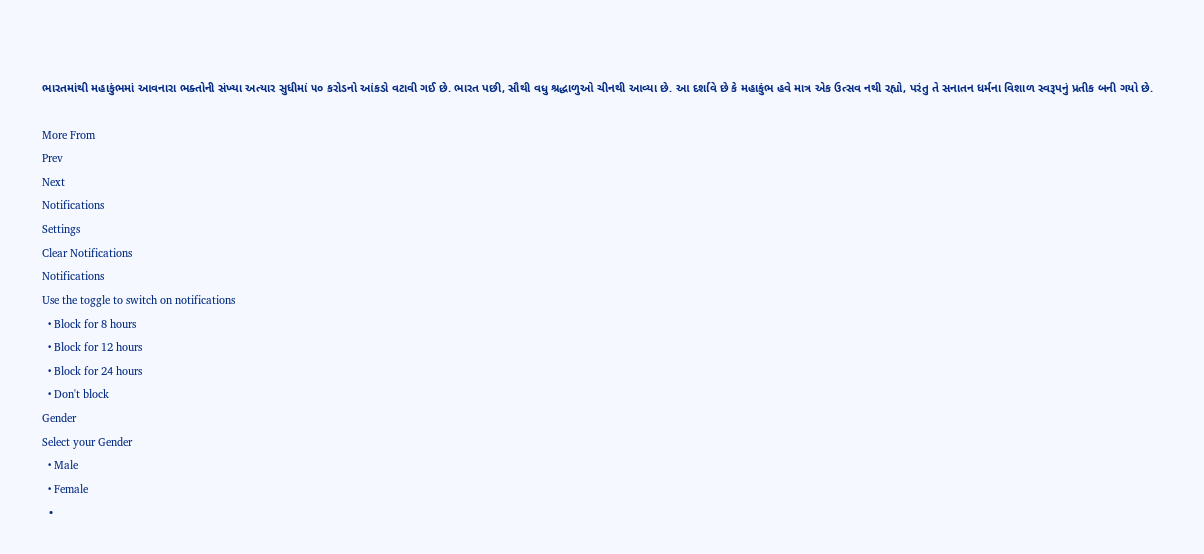ભારતમાંથી મહાકુંભમાં આવનારા ભક્તોની સંખ્યા અત્યાર સુધીમાં ૫૦ કરોડનો આંકડો વટાવી ગઈ છે. ભારત પછી, સૌથી વધુ શ્રદ્ધાળુઓ ચીનથી આવ્યા છે. આ દર્શાવે છે કે મહાકુંભ હવે માત્ર એક ઉત્સવ નથી રહ્યો, પરંતુ તે સનાતન ધર્મના વિશાળ સ્વરૂપનું પ્રતીક બની ગયો છે.

More From
Prev
Next
Notifications
Settings
Clear Notifications
Notifications
Use the toggle to switch on notifications
  • Block for 8 hours
  • Block for 12 hours
  • Block for 24 hours
  • Don't block
Gender
Select your Gender
  • Male
  • Female
  •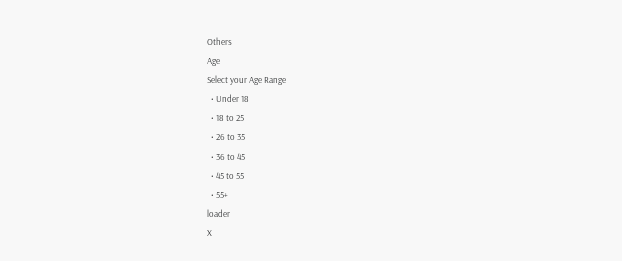Others
Age
Select your Age Range
  • Under 18
  • 18 to 25
  • 26 to 35
  • 36 to 45
  • 45 to 55
  • 55+
loader
X